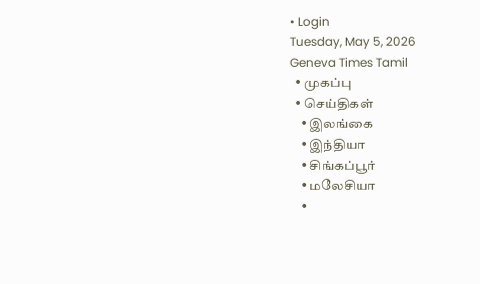• Login
Tuesday, May 5, 2026
Geneva Times Tamil
  • முகப்பு
  • செய்திகள்
    • இலங்கை
    • இந்தியா
    • சிங்கப்பூர்
    • மலேசியா
    •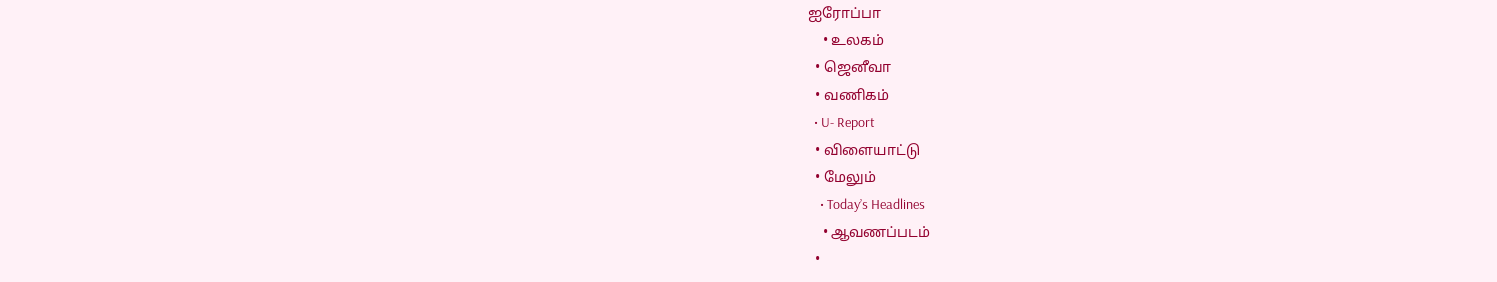ஐரோப்பா
    • உலகம்
  • ஜெனீவா
  • வணிகம்
  • U- Report
  • விளையாட்டு
  • மேலும்
    • Today’s Headlines
    • ஆவணப்படம்
  •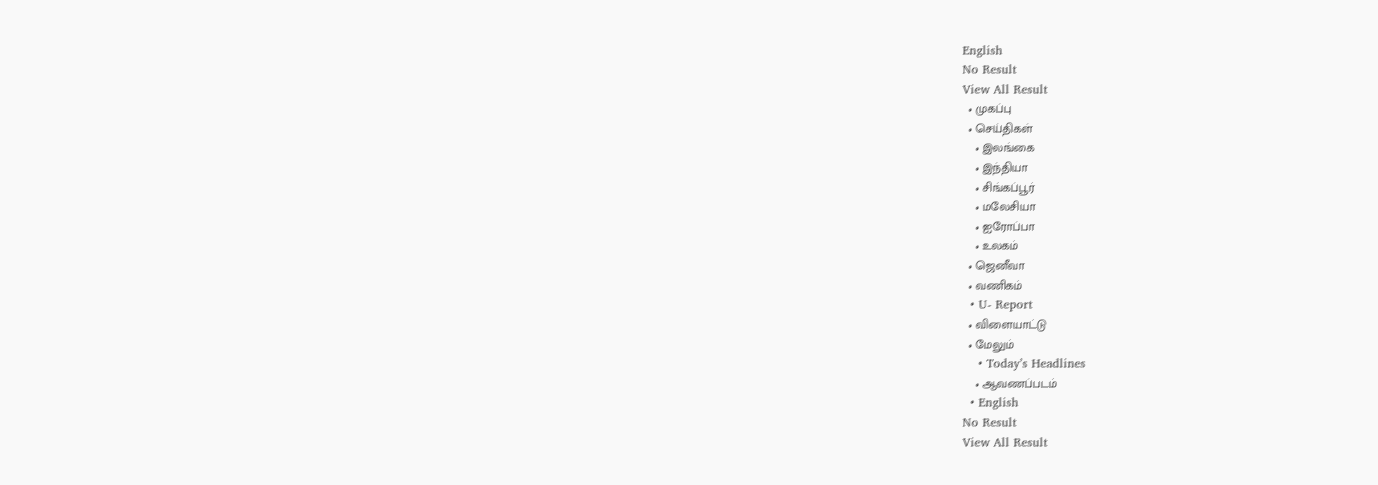English
No Result
View All Result
  • முகப்பு
  • செய்திகள்
    • இலங்கை
    • இந்தியா
    • சிங்கப்பூர்
    • மலேசியா
    • ஐரோப்பா
    • உலகம்
  • ஜெனீவா
  • வணிகம்
  • U- Report
  • விளையாட்டு
  • மேலும்
    • Today’s Headlines
    • ஆவணப்படம்
  • English
No Result
View All Result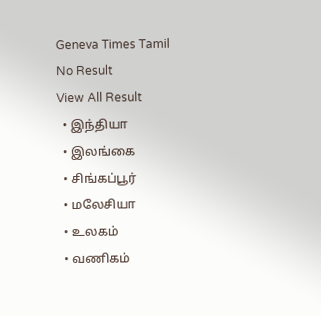Geneva Times Tamil
No Result
View All Result
  • இந்தியா
  • இலங்கை
  • சிங்கப்பூர்
  • மலேசியா
  • உலகம்
  • வணிகம்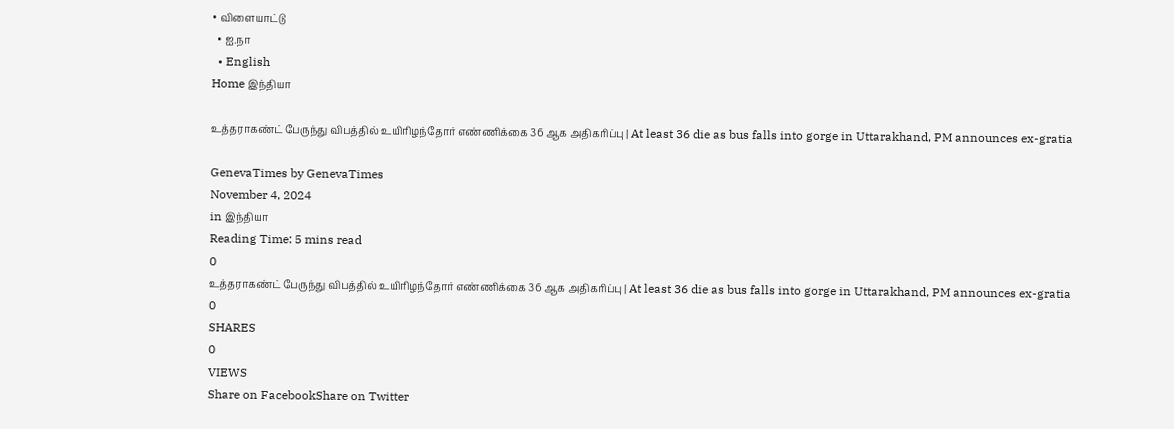• விளையாட்டு
  • ஐ.நா
  • English
Home இந்தியா

உத்தராகண்ட் பேருந்து விபத்தில் உயிரிழந்தோர் எண்ணிக்கை 36 ஆக அதிகரிப்பு | At least 36 die as bus falls into gorge in Uttarakhand, PM announces ex-gratia

GenevaTimes by GenevaTimes
November 4, 2024
in இந்தியா
Reading Time: 5 mins read
0
உத்தராகண்ட் பேருந்து விபத்தில் உயிரிழந்தோர் எண்ணிக்கை 36 ஆக அதிகரிப்பு | At least 36 die as bus falls into gorge in Uttarakhand, PM announces ex-gratia
0
SHARES
0
VIEWS
Share on FacebookShare on Twitter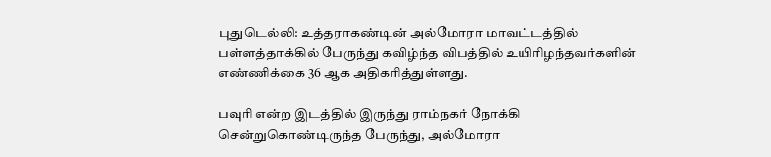புதுடெல்லி: உத்தராகண்டின் அல்மோரா மாவட்டத்தில் பள்ளத்தாக்கில் பேருந்து கவிழ்ந்த விபத்தில் உயிரிழந்தவர்களின் எண்ணிக்கை 36 ஆக அதிகரித்துள்ளது.

பவுரி என்ற இடத்தில் இருந்து ராம்நகர் நோக்கி சென்றுகொண்டிருந்த பேருந்து, அல்மோரா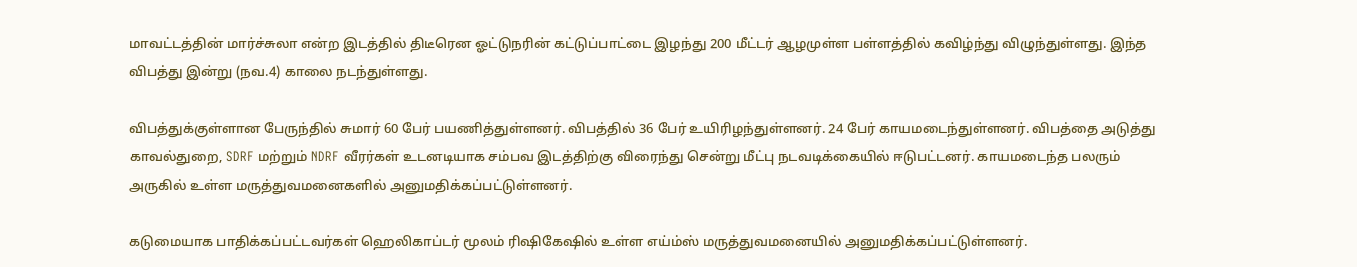மாவட்டத்தின் மார்ச்சுலா என்ற இடத்தில் திடீரென ஓட்டுநரின் கட்டுப்பாட்டை இழந்து 200 மீட்டர் ஆழமுள்ள பள்ளத்தில் கவிழ்ந்து விழுந்துள்ளது. இந்த விபத்து இன்று (நவ.4) காலை நடந்துள்ளது.

விபத்துக்குள்ளான பேருந்தில் சுமார் 60 பேர் பயணித்துள்ளனர். விபத்தில் 36 பேர் உயிரிழந்துள்ளனர். 24 பேர் காயமடைந்துள்ளனர். விபத்தை அடுத்து காவல்துறை, SDRF மற்றும் NDRF வீரர்கள் உடனடியாக சம்பவ இடத்திற்கு விரைந்து சென்று மீட்பு நடவடிக்கையில் ஈடுபட்டனர். காயமடைந்த பலரும் அருகில் உள்ள மருத்துவமனைகளில் அனுமதிக்கப்பட்டுள்ளனர்.

கடுமையாக பாதிக்கப்பட்டவர்கள் ஹெலிகாப்டர் மூலம் ரிஷிகேஷில் உள்ள எய்ம்ஸ் மருத்துவமனையில் அனுமதிக்கப்பட்டுள்ளனர்.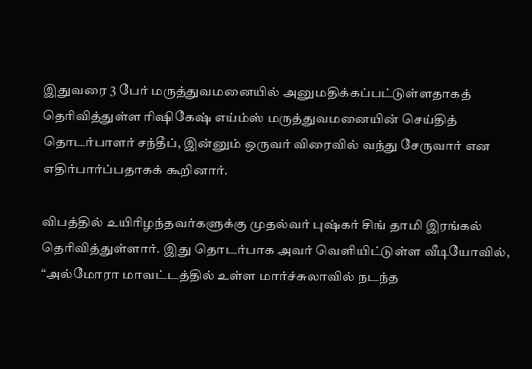இதுவரை 3 பேர் மருத்துவமனையில் அனுமதிக்கப்பட்டுள்ளதாகத் தெரிவித்துள்ள ரிஷிகேஷ் எய்ம்ஸ் மருத்துவமனையின் செய்தித் தொடர்பாளர் சந்தீப், இன்னும் ஒருவர் விரைவில் வந்து சேருவார் என எதிர்பார்ப்பதாகக் கூறினார்.

விபத்தில் உயிரிழந்தவர்களுக்கு முதல்வர் புஷ்கர் சிங் தாமி இரங்கல் தெரிவித்துள்ளார். இது தொடர்பாக அவர் வெளியிட்டுள்ள வீடியோவில், “அல்மோரா மாவட்டத்தில் உள்ள மார்ச்சுலாவில் நடந்த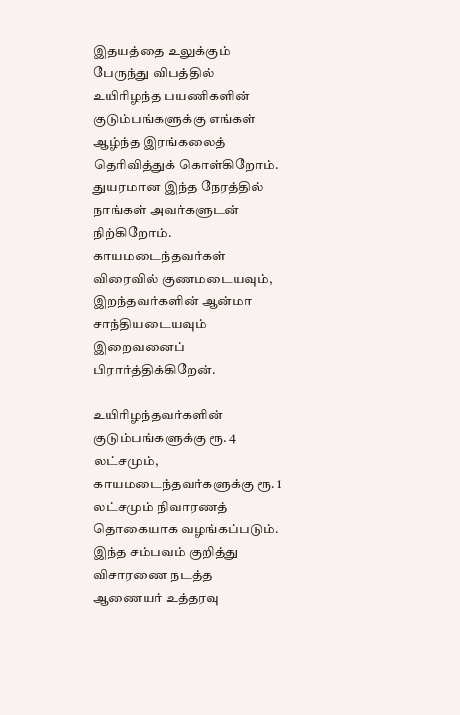இதயத்தை உலுக்கும் பேருந்து விபத்தில் உயிரிழந்த பயணிகளின் குடும்பங்களுக்கு எங்கள் ஆழ்ந்த இரங்கலைத் தெரிவித்துக் கொள்கிறோம். துயரமான இந்த நேரத்தில் நாங்கள் அவர்களுடன் நிற்கிறோம். காயமடைந்தவர்கள் விரைவில் குணமடையவும், இறந்தவர்களின் ஆன்மா சாந்தியடையவும் இறைவனைப் பிரார்த்திக்கிறேன்.

உயிரிழந்தவர்களின் குடும்பங்களுக்கு ரூ. 4 லட்சமும், காயமடைந்தவர்களுக்கு ரூ. 1 லட்சமும் நிவாரணத் தொகையாக வழங்கப்படும். இந்த சம்பவம் குறித்து விசாரணை நடத்த ஆணையர் உத்தரவு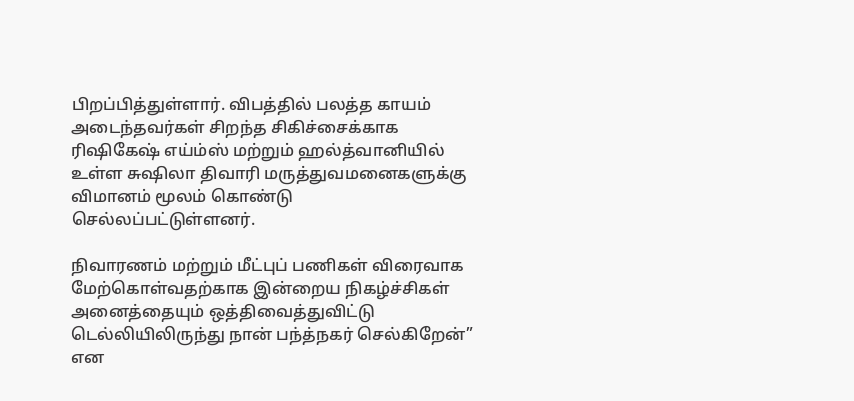பிறப்பித்துள்ளார். விபத்தில் பலத்த காயம் அடைந்தவர்கள் சிறந்த சிகிச்சைக்காக ரிஷிகேஷ் எய்ம்ஸ் மற்றும் ஹல்த்வானியில் உள்ள சுஷிலா திவாரி மருத்துவமனைகளுக்கு விமானம் மூலம் கொண்டு செல்லப்பட்டுள்ளனர்.

நிவாரணம் மற்றும் மீட்புப் பணிகள் விரைவாக மேற்கொள்வதற்காக இன்றைய நிகழ்ச்சிகள் அனைத்தையும் ஒத்திவைத்துவிட்டு டெல்லியிலிருந்து நான் பந்த்நகர் செல்கிறேன்” என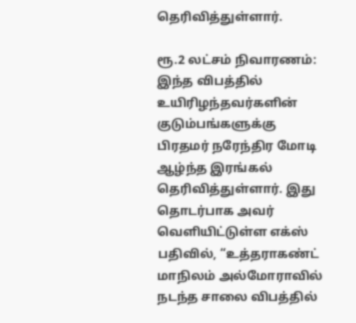தெரிவித்துள்ளார்.

ரூ.2 லட்சம் நிவாரணம்: இந்த விபத்தில் உயிரிழந்தவர்களின் குடும்பங்களுக்கு பிரதமர் நரேந்திர மோடி ஆழ்ந்த இரங்கல் தெரிவித்துள்ளார். இது தொடர்பாக அவர் வெளியிட்டுள்ள எக்ஸ் பதிவில், “உத்தராகண்ட் மாநிலம் அல்மோராவில் நடந்த சாலை விபத்தில்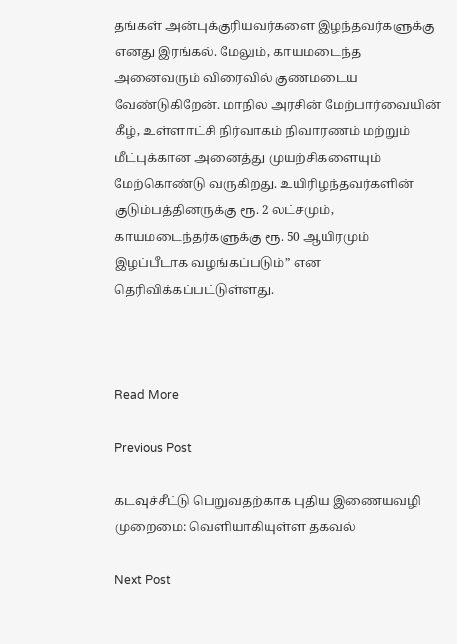தங்கள் அன்புக்குரியவர்களை இழந்தவர்களுக்கு எனது இரங்கல். மேலும், காயமடைந்த அனைவரும் விரைவில் குணமடைய வேண்டுகிறேன். மாநில அரசின் மேற்பார்வையின் கீழ், உள்ளாட்சி நிர்வாகம் நிவாரணம் மற்றும் மீட்புக்கான அனைத்து முயற்சிகளையும் மேற்கொண்டு வருகிறது. உயிரிழந்தவர்களின் குடும்பத்தினருக்கு ரூ. 2 லட்சமும், காயமடைந்தர்களுக்கு ரூ. 50 ஆயிரமும் இழப்பீடாக வழங்கப்படும்” என தெரிவிக்கப்பட்டுள்ளது.



Read More

Previous Post

கடவுச்சீட்டு பெறுவதற்காக புதிய இணையவழி முறைமை: வெளியாகியுள்ள தகவல்

Next Post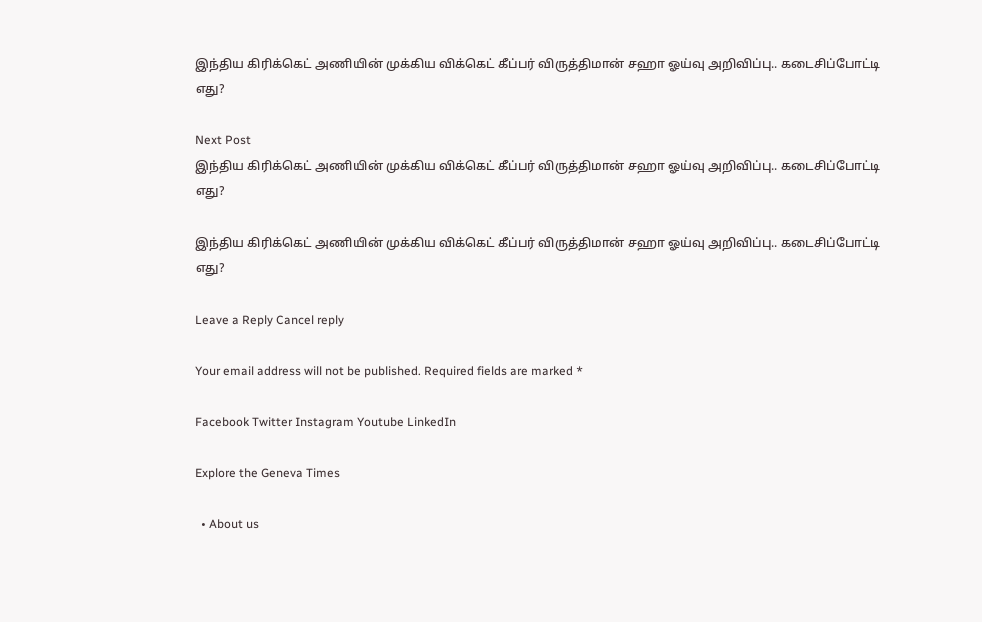இந்திய கிரிக்கெட் அணியின் முக்கிய விக்கெட் கீப்பர் விருத்திமான் சஹா ஓய்வு அறிவிப்பு.. கடைசிப்போட்டி எது?

Next Post
இந்திய கிரிக்கெட் அணியின் முக்கிய விக்கெட் கீப்பர் விருத்திமான் சஹா ஓய்வு அறிவிப்பு.. கடைசிப்போட்டி எது?

இந்திய கிரிக்கெட் அணியின் முக்கிய விக்கெட் கீப்பர் விருத்திமான் சஹா ஓய்வு அறிவிப்பு.. கடைசிப்போட்டி எது?

Leave a Reply Cancel reply

Your email address will not be published. Required fields are marked *

Facebook Twitter Instagram Youtube LinkedIn

Explore the Geneva Times

  • About us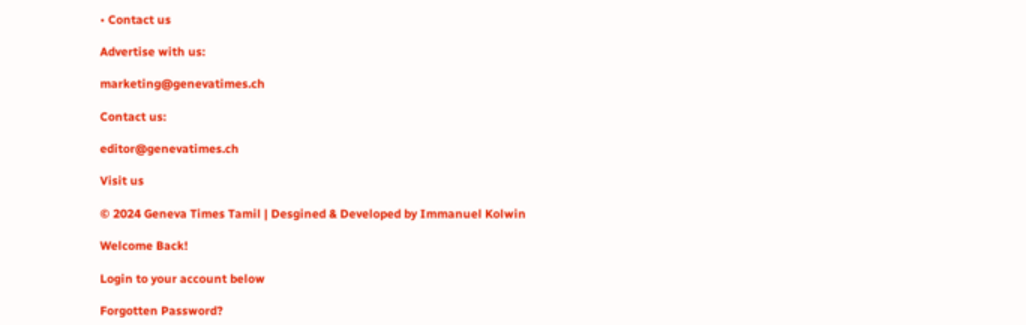• Contact us

Advertise with us:

marketing@genevatimes.ch

Contact us:

editor@genevatimes.ch

Visit us

© 2024 Geneva Times Tamil | Desgined & Developed by Immanuel Kolwin

Welcome Back!

Login to your account below

Forgotten Password?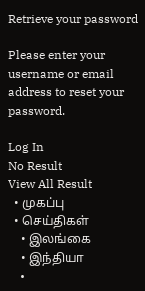Retrieve your password

Please enter your username or email address to reset your password.

Log In
No Result
View All Result
  • முகப்பு
  • செய்திகள்
    • இலங்கை
    • இந்தியா
    •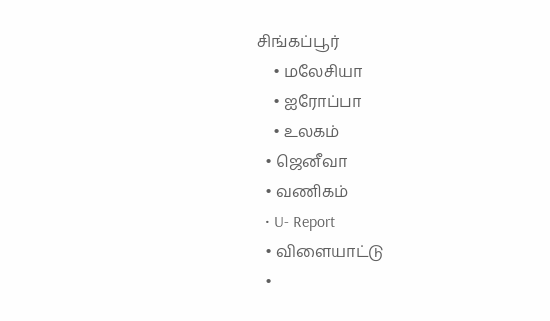சிங்கப்பூர்
    • மலேசியா
    • ஐரோப்பா
    • உலகம்
  • ஜெனீவா
  • வணிகம்
  • U- Report
  • விளையாட்டு
  •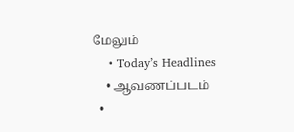மேலும்
    • Today’s Headlines
    • ஆவணப்படம்
  •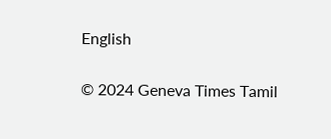English

© 2024 Geneva Times Tamil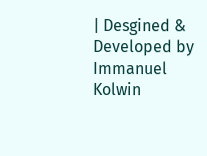| Desgined & Developed by Immanuel Kolwin